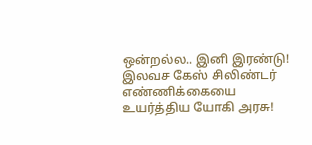ஒன்றல்ல.. இனி இரண்டு! இலவச கேஸ் சிலிண்டர் எண்ணிக்கையை உயர்த்திய யோகி அரசு!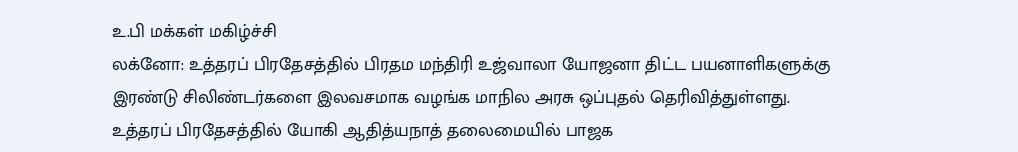உ.பி மக்கள் மகிழ்ச்சி
லக்னோ: உத்தரப் பிரதேசத்தில் பிரதம மந்திரி உஜ்வாலா யோஜனா திட்ட பயனாளிகளுக்கு இரண்டு சிலிண்டர்களை இலவசமாக வழங்க மாநில அரசு ஒப்புதல் தெரிவித்துள்ளது.
உத்தரப் பிரதேசத்தில் யோகி ஆதித்யநாத் தலைமையில் பாஜக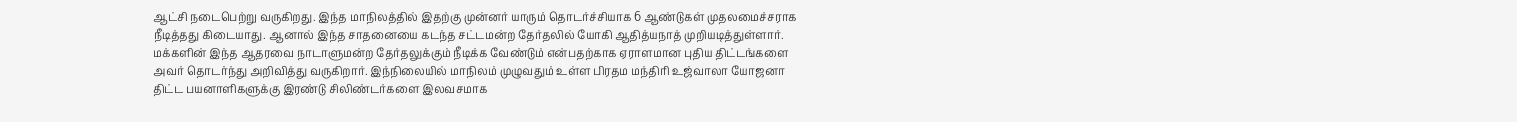ஆட்சி நடைபெற்று வருகிறது. இந்த மாநிலத்தில் இதற்கு முன்னர் யாரும் தொடர்ச்சியாக 6 ஆண்டுகள் முதலமைச்சராக நீடித்தது கிடையாது. ஆனால் இந்த சாதனையை கடந்த சட்டமன்ற தேர்தலில் யோகி ஆதித்யநாத் முறியடித்துள்ளார். மக்களின் இந்த ஆதரவை நாடாளுமன்ற தேர்தலுக்கும் நீடிக்க வேண்டும் என்பதற்காக ஏராளமான புதிய திட்டங்களை அவர் தொடர்ந்து அறிவித்து வருகிறார். இந்நிலையில் மாநிலம் முழுவதும் உள்ள பிரதம மந்திரி உஜ்வாலா யோஜனா திட்ட பயனாளிகளுக்கு இரண்டு சிலிண்டர்களை இலவசமாக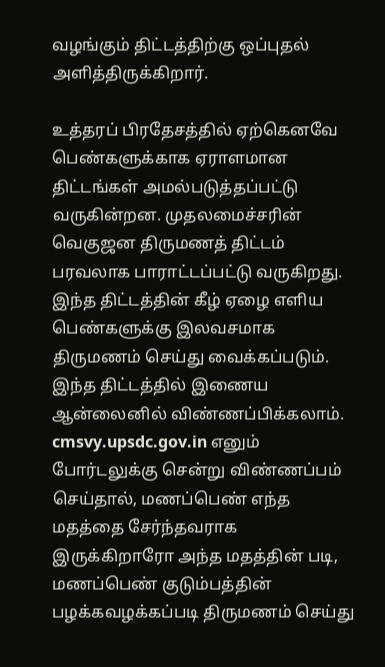வழங்கும் திட்டத்திற்கு ஒப்புதல் அளித்திருக்கிறார்.

உத்தரப் பிரதேசத்தில் ஏற்கெனவே பெண்களுக்காக ஏராளமான திட்டங்கள் அமல்படுத்தப்பட்டு வருகின்றன. முதலமைச்சரின் வெகுஜன திருமணத் திட்டம் பரவலாக பாராட்டப்பட்டு வருகிறது. இந்த திட்டத்தின் கீழ் ஏழை எளிய பெண்களுக்கு இலவசமாக திருமணம் செய்து வைக்கப்படும். இந்த திட்டத்தில் இணைய ஆன்லைனில் விண்ணப்பிக்கலாம். cmsvy.upsdc.gov.in எனும் போர்டலுக்கு சென்று விண்ணப்பம் செய்தால், மணப்பெண் எந்த மதத்தை சேர்ந்தவராக இருக்கிறாரோ அந்த மதத்தின் படி, மணப்பெண் குடும்பத்தின் பழக்கவழக்கப்படி திருமணம் செய்து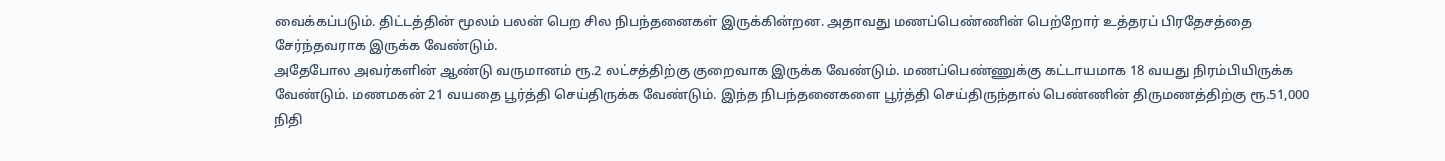வைக்கப்படும். திட்டத்தின் மூலம் பலன் பெற சில நிபந்தனைகள் இருக்கின்றன. அதாவது மணப்பெண்ணின் பெற்றோர் உத்தரப் பிரதேசத்தை சேர்ந்தவராக இருக்க வேண்டும்.
அதேபோல அவர்களின் ஆண்டு வருமானம் ரூ.2 லட்சத்திற்கு குறைவாக இருக்க வேண்டும். மணப்பெண்ணுக்கு கட்டாயமாக 18 வயது நிரம்பியிருக்க வேண்டும். மணமகன் 21 வயதை பூர்த்தி செய்திருக்க வேண்டும். இந்த நிபந்தனைகளை பூர்த்தி செய்திருந்தால் பெண்ணின் திருமணத்திற்கு ரூ.51,000 நிதி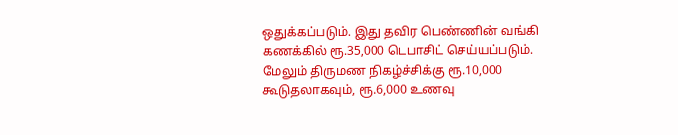ஒதுக்கப்படும். இது தவிர பெண்ணின் வங்கி கணக்கில் ரூ.35,000 டெபாசிட் செய்யப்படும். மேலும் திருமண நிகழ்ச்சிக்கு ரூ.10,000 கூடுதலாகவும், ரூ.6,000 உணவு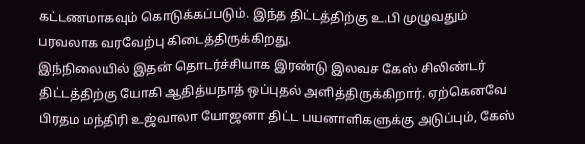கட்டணமாகவும் கொடுக்கப்படும். இந்த திட்டத்திற்கு உ.பி முழுவதும் பரவலாக வரவேற்பு கிடைத்திருக்கிறது.
இந்நிலையில் இதன் தொடர்ச்சியாக இரண்டு இலவச கேஸ் சிலிண்டர் திட்டத்திற்கு யோகி ஆதித்யநாத் ஒப்புதல் அளித்திருக்கிறார். ஏற்கெனவே பிரதம மந்திரி உஜ்வாலா யோஜனா திட்ட பயனாளிகளுக்கு அடுப்பும், கேஸ்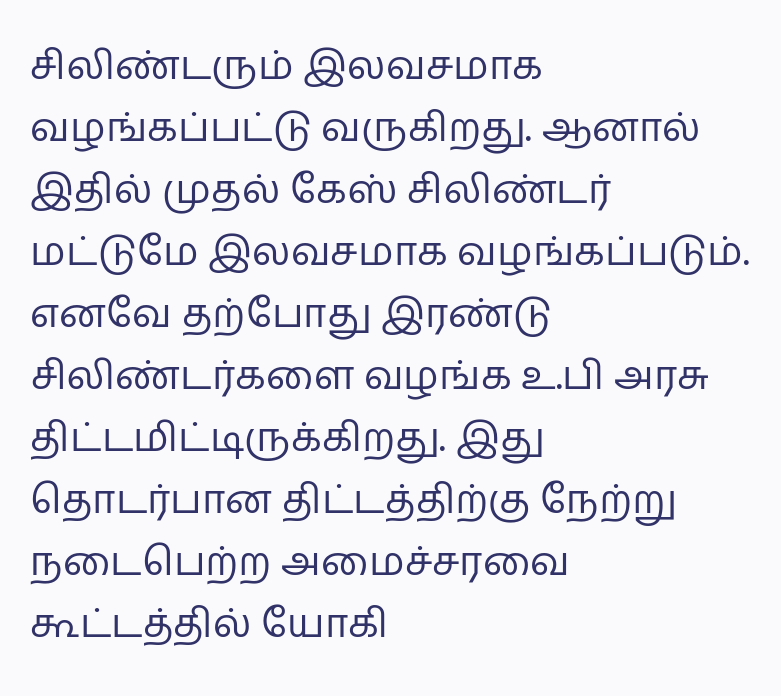சிலிண்டரும் இலவசமாக வழங்கப்பட்டு வருகிறது. ஆனால் இதில் முதல் கேஸ் சிலிண்டர் மட்டுமே இலவசமாக வழங்கப்படும். எனவே தற்போது இரண்டு சிலிண்டர்களை வழங்க உ.பி அரசு திட்டமிட்டிருக்கிறது. இது தொடர்பான திட்டத்திற்கு நேற்று நடைபெற்ற அமைச்சரவை கூட்டத்தில் யோகி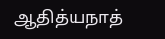ஆதித்யநாத்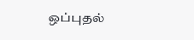ஒப்புதல்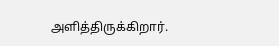அளித்திருக்கிறார்.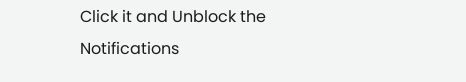Click it and Unblock the Notifications